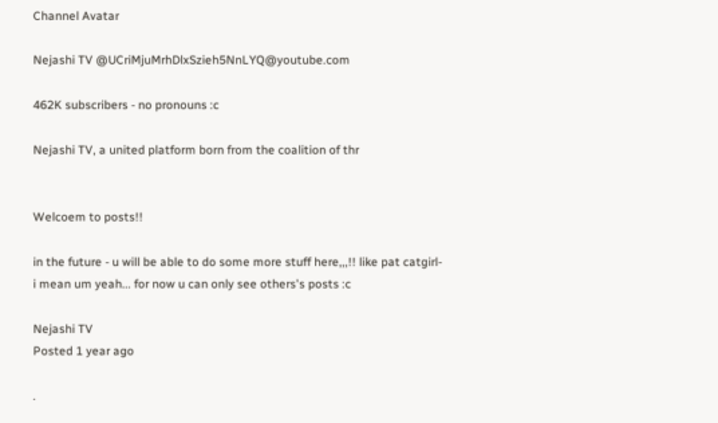Channel Avatar

Nejashi TV @UCriMjuMrhDlxSzieh5NnLYQ@youtube.com

462K subscribers - no pronouns :c

Nejashi TV, a united platform born from the coalition of thr


Welcoem to posts!!

in the future - u will be able to do some more stuff here,,,!! like pat catgirl- i mean um yeah... for now u can only see others's posts :c

Nejashi TV
Posted 1 year ago

.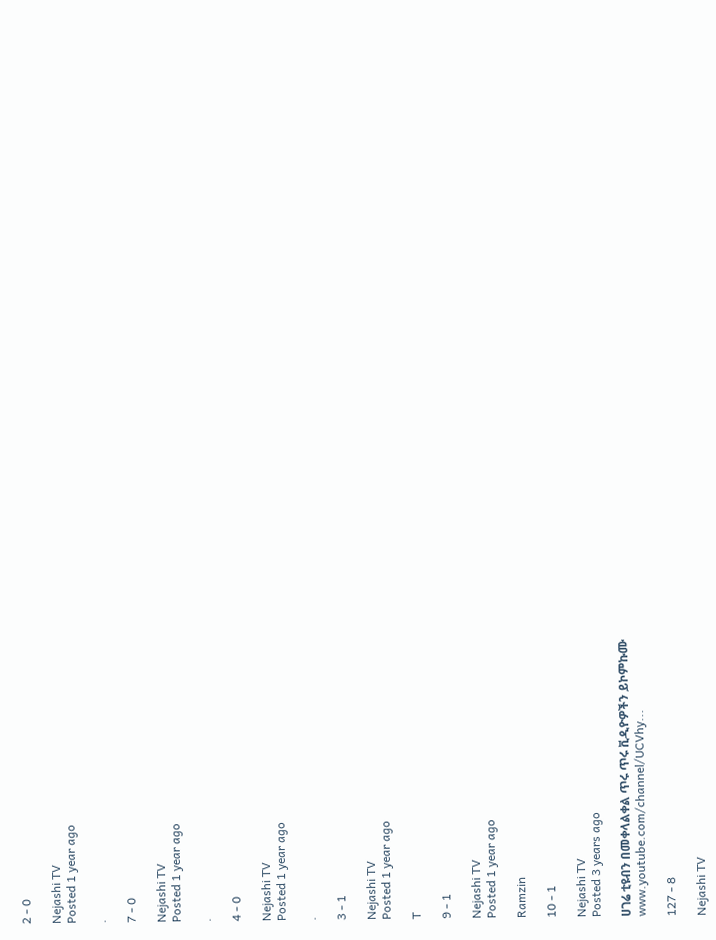2 - 0

Nejashi TV
Posted 1 year ago

.

7 - 0

Nejashi TV
Posted 1 year ago

.

4 - 0

Nejashi TV
Posted 1 year ago

.

3 - 1

Nejashi TV
Posted 1 year ago

T

9 - 1

Nejashi TV
Posted 1 year ago

Ramzin

10 - 1

Nejashi TV
Posted 3 years ago

ሀገሬ ቲዩብን በመቀላልቀል ጥሩ ጥሩ ቪዲዮዎችን ይኮምኩሙ
www.youtube.com/channel/UCVhy...

127 - 8

Nejashi TV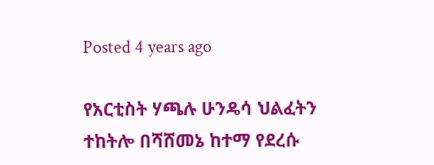Posted 4 years ago

የአርቲስት ሃጫሉ ሁንዴሳ ህልፈትን ተከትሎ በሻሸመኔ ከተማ የደረሱ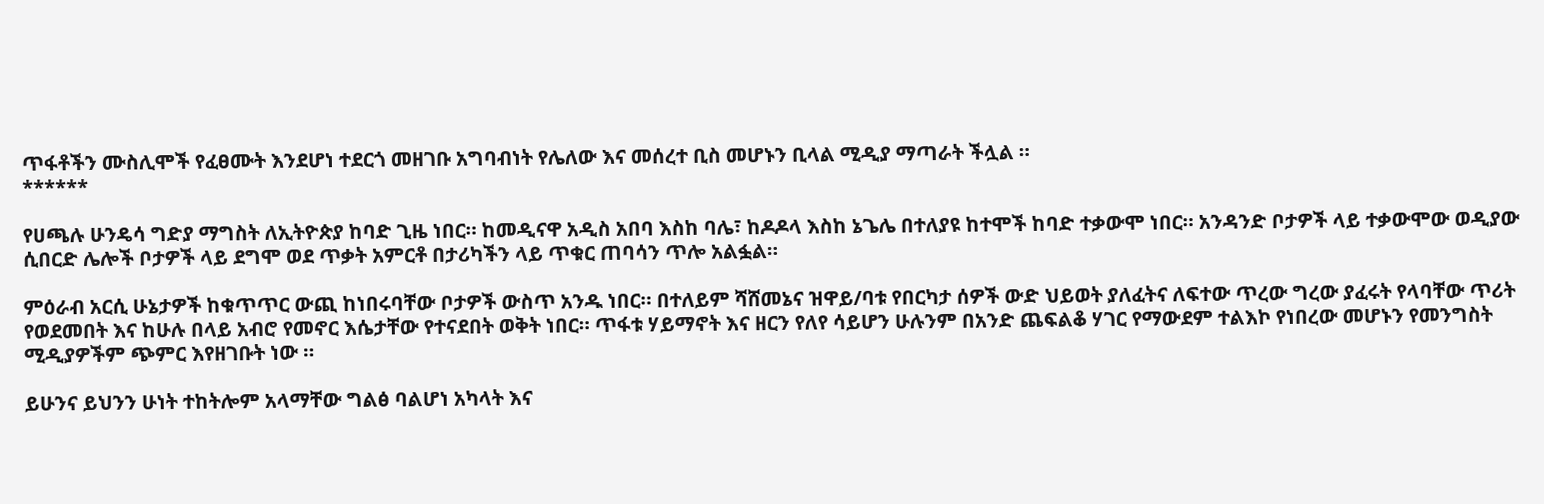ጥፋቶችን ሙስሊሞች የፈፀሙት እንደሆነ ተደርጎ መዘገቡ አግባብነት የሌለው እና መሰረተ ቢስ መሆኑን ቢላል ሚዲያ ማጣራት ችሏል ።
******

የሀጫሉ ሁንዴሳ ግድያ ማግስት ለኢትዮጵያ ከባድ ጊዜ ነበር። ከመዲናዋ አዲስ አበባ እስከ ባሌ፣ ከዶዶላ እስከ ኔጌሌ በተለያዩ ከተሞች ከባድ ተቃውሞ ነበር። አንዳንድ ቦታዎች ላይ ተቃውሞው ወዲያው ሲበርድ ሌሎች ቦታዎች ላይ ደግሞ ወደ ጥቃት አምርቶ በታሪካችን ላይ ጥቁር ጠባሳን ጥሎ አልፏል።

ምዕራብ አርሲ ሁኔታዎች ከቁጥጥር ውጪ ከነበሩባቸው ቦታዎች ውስጥ አንዱ ነበር። በተለይም ሻሸመኔና ዝዋይ/ባቱ የበርካታ ሰዎች ውድ ህይወት ያለፈትና ለፍተው ጥረው ግረው ያፈሩት የላባቸው ጥሪት የወደመበት እና ከሁሉ በላይ አብሮ የመኖር እሴታቸው የተናደበት ወቅት ነበር። ጥፋቱ ሃይማኖት እና ዘርን የለየ ሳይሆን ሁሉንም በአንድ ጨፍልቆ ሃገር የማውደም ተልእኮ የነበረው መሆኑን የመንግስት ሚዲያዎችም ጭምር እየዘገቡት ነው ።

ይሁንና ይህንን ሁነት ተከትሎም አላማቸው ግልፅ ባልሆነ አካላት እና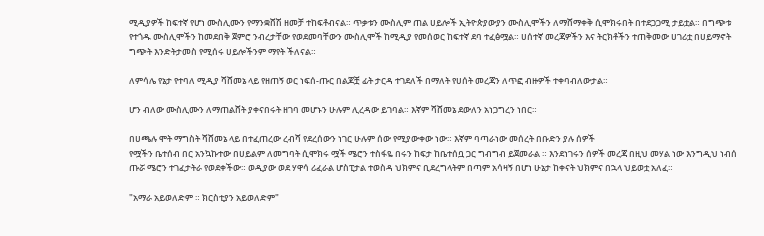ሚዲያዎች ከፍተኛ የሆነ ሙስሊሙን የማንቋሸሽ ዘመቻ ተከፍቶብናል። ጥቃቱን ሙስሊም ጠል ሀይሎች ኢትዮጵያውያን ሙስሊሞችን ለማሸማቀቅ ሲሞክሩበት በተደጋጋሚ ታይቷል። በግጭቱ የተጎዱ ሙስሊሞችን ከመደበቅ ጀምሮ ንብረታቸው የወደመባቸውን ሙስሊሞች ከሚዲያ የመሰወር ከፍተኛ ደባ ተፈፅሟል። ሀሰተኛ መረጃዎችን እና ትርክቶችን ተጠቅመው ሀገሪቷ በሀይማኖት ግጭት እንድትታመስ የሚሰሩ ሀይሎችንም ማየት ችለናል።

ለምሳሌ የኔታ የተባለ ሚዲያ ሻሸመኔ ላይ የዘጠኝ ወር ነፍሰ-ጡር በልጆቿ ፊት ታርዳ ተገደለች በማለት የሀሰት መረጃን ለጥፎ ብዙዎች ተቀባብለውታል።

ሆን ብለው ሙስሊሙን ለማጠልሸት ያቀናበሩት ዘገባ መሆኑን ሁሉም ሊረዳው ይገባል። እኛም ሻሸመኔ ደውለን አነጋግረን ነበር።

በሀጫሉ ሞት ማግስት ሻሸመኔ ላይ በተፈጠረው ረብሻ የደረሰውን ነገር ሁሉም ሰው የሚያውቀው ነው። እኛም ባጣራነው መሰረት በቡድን ያሉ ሰዎች
የሟችን ቤተሰብ በር አንኳኩተው በሀይልም ለመግባት ሲሞክሩ ሟች ሜሮን ተስፋዬ በሩን ከፍታ ከቤተሰቧ ጋር ግብግብ ይጀመራል ። እንደነገሩን ሰዎች መረጃ በዚህ መሃል ነው እንግዲህ ነብሰ ጡሯ ሜሮን ተገፈታትራ የወደቀችው። ወዲያው ወደ ሃዋሳ ሪፈራል ሆስፒታል ተወስዳ ህክምና ቢደረግላትም በጣም አሳዛኝ በሆነ ሁኔታ ከቀናት ህክምና በኋላ ህይወቷ አለፈ።

"አማራ አይወለድም ። ክርስቲያን አይወለድም"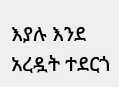እያሉ እንደ አረዷት ተደርጎ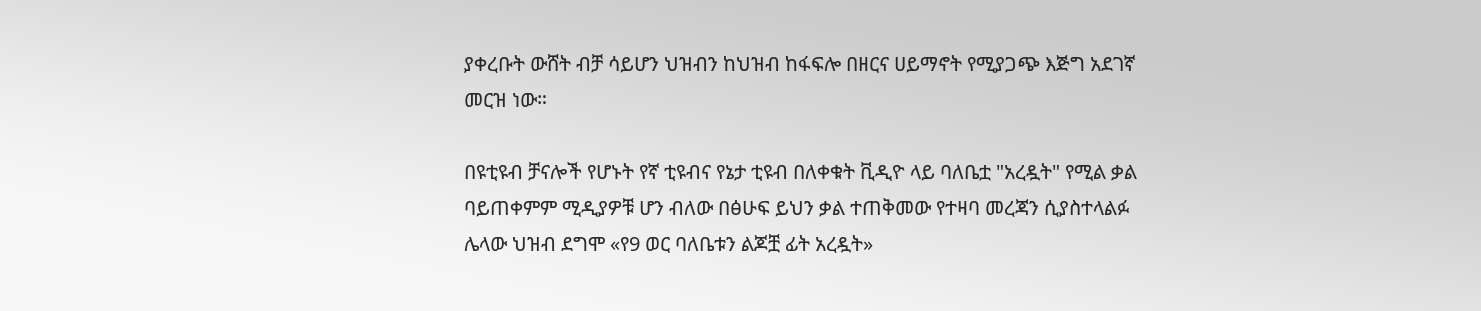ያቀረቡት ውሸት ብቻ ሳይሆን ህዝብን ከህዝብ ከፋፍሎ በዘርና ሀይማኖት የሚያጋጭ እጅግ አደገኛ መርዝ ነው።

በዩቲዩብ ቻናሎች የሆኑት የኛ ቲዩብና የኔታ ቲዩብ በለቀቁት ቪዲዮ ላይ ባለቤቷ "አረዷት" የሚል ቃል ባይጠቀምም ሚዲያዎቹ ሆን ብለው በፅሁፍ ይህን ቃል ተጠቅመው የተዛባ መረጃን ሲያስተላልፉ ሌላው ህዝብ ደግሞ «የ9 ወር ባለቤቱን ልጆቿ ፊት አረዷት»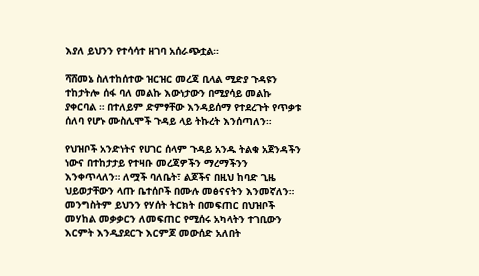እያለ ይህንን የተሳሳተ ዘገባ አሰራጭቷል።

ሻሸመኔ ስለተከሰተው ዝርዝር መረጃ ቢላል ሚድያ ጉዳዩን ተከታትሎ ሰፋ ባለ መልኩ እውነታውን በሚያሳይ መልኩ ያቀርባል ። በተለይም ድምፃቸው እንዳይሰማ የተደረጉት የጥቃቱ ሰለባ የሆኑ ሙስሊሞች ጉዳይ ላይ ትኩረት እንሰጣለን።

የህዝቦች አንድነትና የሀገር ሰላም ጉዳይ አንዱ ትልቁ አጀንዳችን ነውና በተከታታይ የተዛቡ መረጃዎችን ማረማችንን እንቀጥላለን። ለሟች ባለቤት፣ ልጆችና በዚህ ከባድ ጊዜ ህይወታቸውን ላጡ ቤተሰቦች በሙሉ መፅናናትን እንመኛለን። መንግስትም ይህንን የሃሰት ትርክት በመፍጠር በህዝቦች መሃከል መቃቃርን ለመፍጠር የሚሰሩ አካላትን ተገቢውን እርምት እንዲያደርጉ እርምጆ መውሰድ አለበት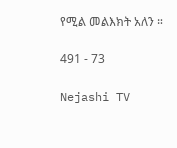የሚል መልእክት አለን ።

491 - 73

Nejashi TV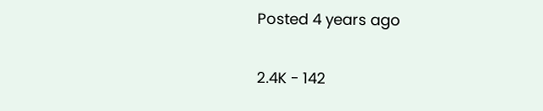Posted 4 years ago

2.4K - 142